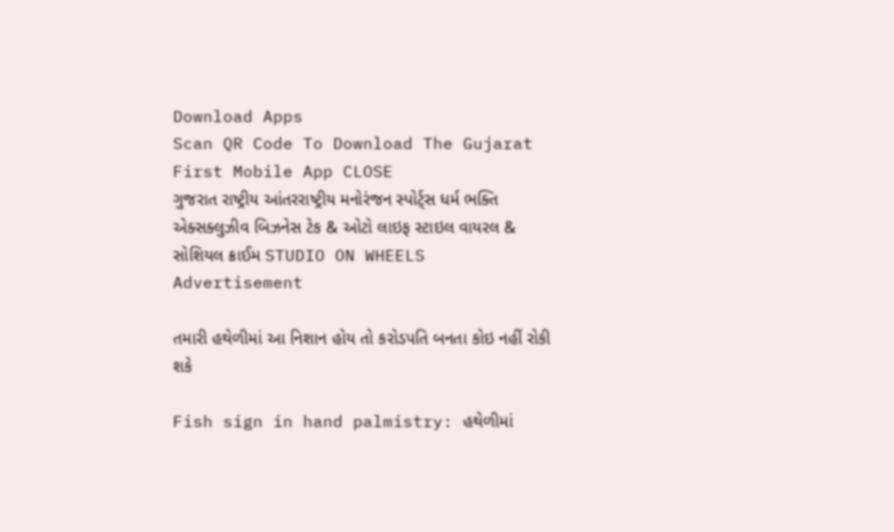Download Apps
Scan QR Code To Download The Gujarat First Mobile App CLOSE
ગુજરાત રાષ્ટ્રીય આંતરરાષ્ટ્રીય મનોરંજન સ્પોર્ટ્સ ધર્મ ભક્તિ એક્સક્લુઝીવ બિઝનેસ ટેક & ઓટો લાઇફ સ્ટાઇલ વાયરલ & સોશિયલ ક્રાઈમ STUDIO ON WHEELS
Advertisement

તમારી હથેળીમાં આ નિશાન હોય તો કરોડપતિ બનતા કોઇ નહીં રોકી શકે

Fish sign in hand palmistry: હથેળીમાં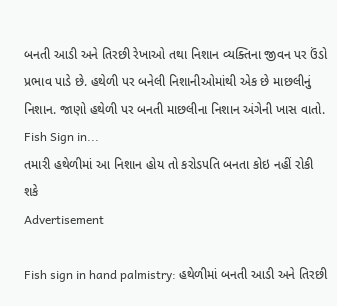બનતી આડી અને તિરછી રેખાઓ તથા નિશાન વ્યક્તિના જીવન પર ઉંડો પ્રભાવ પાડે છે. હથેળી પર બનેલી નિશાનીઓમાંથી એક છે માછલીનું નિશાન. જાણો હથેળી પર બનતી માછલીના નિશાન અંગેની ખાસ વાતો. Fish Sign in...
તમારી હથેળીમાં આ નિશાન હોય તો કરોડપતિ બનતા કોઇ નહીં રોકી શકે
Advertisement

Fish sign in hand palmistry: હથેળીમાં બનતી આડી અને તિરછી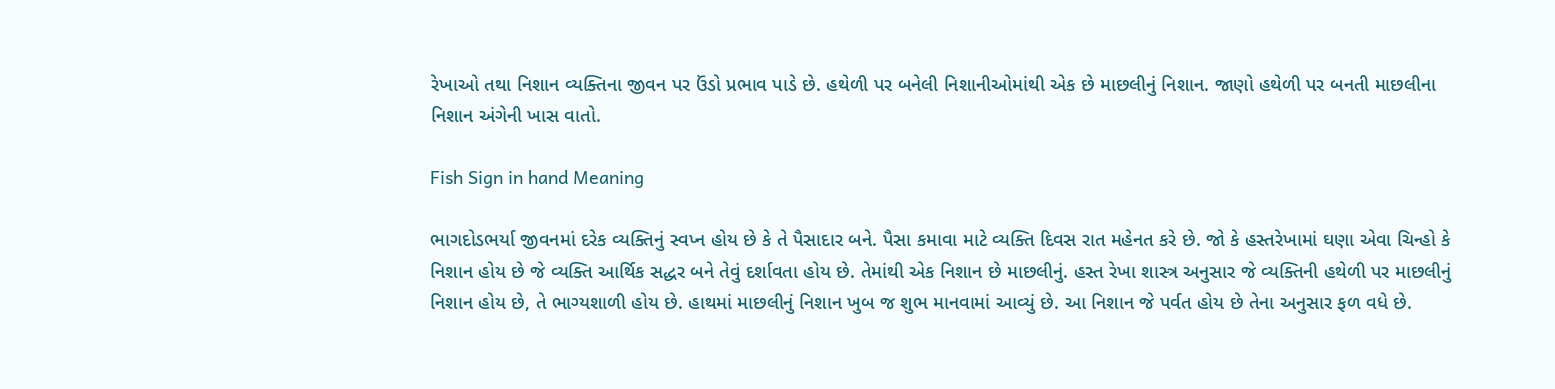રેખાઓ તથા નિશાન વ્યક્તિના જીવન પર ઉંડો પ્રભાવ પાડે છે. હથેળી પર બનેલી નિશાનીઓમાંથી એક છે માછલીનું નિશાન. જાણો હથેળી પર બનતી માછલીના નિશાન અંગેની ખાસ વાતો.

Fish Sign in hand Meaning

ભાગદોડભર્યા જીવનમાં દરેક વ્યક્તિનું સ્વપ્ન હોય છે કે તે પૈસાદાર બને. પૈસા કમાવા માટે વ્યક્તિ દિવસ રાત મહેનત કરે છે. જો કે હસ્તરેખામાં ઘણા એવા ચિન્હો કે નિશાન હોય છે જે વ્યક્તિ આર્થિક સદ્ધર બને તેવું દર્શાવતા હોય છે. તેમાંથી એક નિશાન છે માછલીનું. હસ્ત રેખા શાસ્ત્ર અનુસાર જે વ્યક્તિની હથેળી પર માછલીનું નિશાન હોય છે, તે ભાગ્યશાળી હોય છે. હાથમાં માછલીનું નિશાન ખુબ જ શુભ માનવામાં આવ્યું છે. આ નિશાન જે પર્વત હોય છે તેના અનુસાર ફળ વધે છે.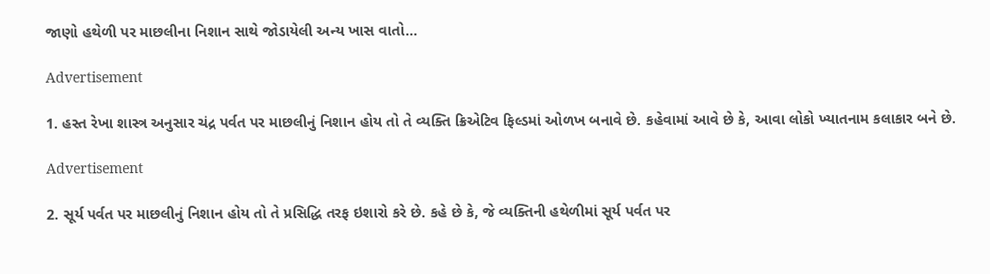જાણો હથેળી પર માછલીના નિશાન સાથે જોડાયેલી અન્ય ખાસ વાતો...

Advertisement

1. હસ્ત રેખા શાસ્ત્ર અનુસાર ચંદ્ર પર્વત પર માછલીનું નિશાન હોય તો તે વ્યક્તિ ક્રિએટિવ ફિલ્ડમાં ઓળખ બનાવે છે. કહેવામાં આવે છે કે, આવા લોકો ખ્યાતનામ કલાકાર બને છે.

Advertisement

2. સૂર્ય પર્વત પર માછલીનું નિશાન હોય તો તે પ્રસિદ્ધિ તરફ ઇશારો કરે છે. કહે છે કે, જે વ્યક્તિની હથેળીમાં સૂર્ય પર્વત પર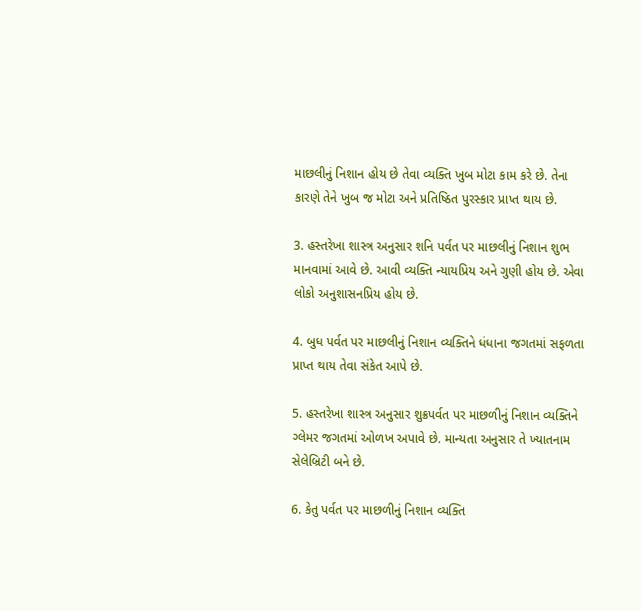માછલીનું નિશાન હોય છે તેવા વ્યક્તિ ખુબ મોટા કામ કરે છે. તેના કારણે તેને ખુબ જ મોટા અને પ્રતિષ્ઠિત પુરસ્કાર પ્રાપ્ત થાય છે.

3. હસ્તરેખા શાસ્ત્ર અનુસાર શનિ પર્વત પર માછલીનું નિશાન શુભ માનવામાં આવે છે. આવી વ્યક્તિ ન્યાયપ્રિય અને ગુણી હોય છે. એવા લોકો અનુશાસનપ્રિય હોય છે.

4. બુધ પર્વત પર માછલીનું નિશાન વ્યક્તિને ધંધાના જગતમાં સફળતા પ્રાપ્ત થાય તેવા સંકેત આપે છે.

5. હસ્તરેખા શાસ્ત્ર અનુસાર શુક્રપર્વત પર માછળીનું નિશાન વ્યક્તિને ગ્લેમર જગતમાં ઓળખ અપાવે છે. માન્યતા અનુસાર તે ખ્યાતનામ સેલેબ્રિટી બને છે.

6. કેતુ પર્વત પર માછળીનું નિશાન વ્યક્તિ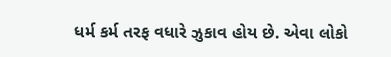ધર્મ કર્મ તરફ વધારે ઝુકાવ હોય છે. એવા લોકો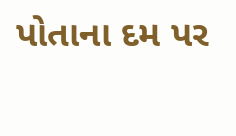પોતાના દમ પર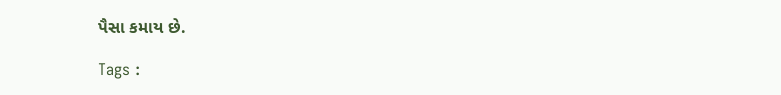પૈસા કમાય છે.

Tags :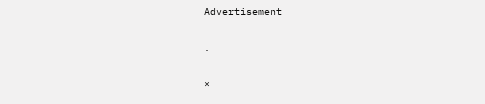Advertisement

.

×